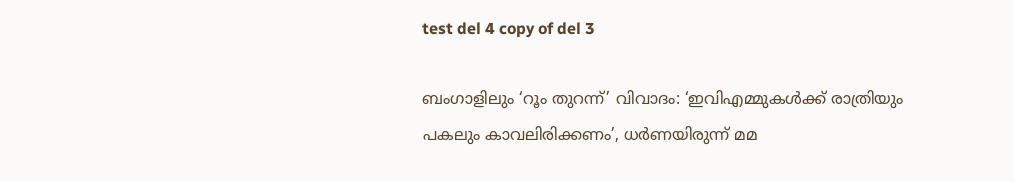test del 4 copy of del 3

ബംഗാളിലും ‘റൂം തുറന്ന്’ വിവാദം: ‘ഇവിഎമ്മുകൾക്ക് രാത്രിയും പകലും കാവലിരിക്കണം’, ധർണയിരുന്ന് മമ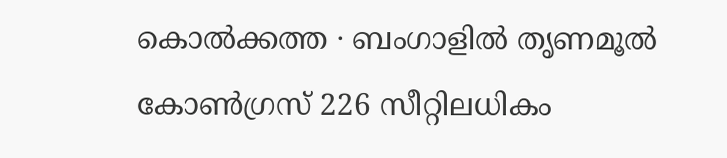കൊൽക്കത്ത ∙ ബംഗാളിൽ തൃണമൂൽ കോൺഗ്രസ് 226 സീറ്റിലധികം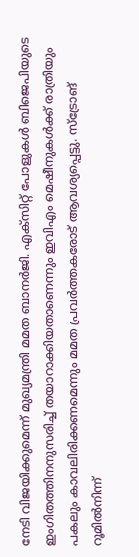നേടി വിജയിക്കുമെന്ന് മുഖ്യമന്ത്രി മമത ബാനർജി. എക്സിറ്റ് പോളുകൾ ബിജെപിയുടെ ഇംഗിതത്തിനനുസരിച്ച് തയാറാക്കിയതാണെന്നും ഇവിഎം മെഷീനുകൾക്ക് രാത്രിയും പകലും കാവലിരിക്കണമെന്നും മമത പ്രവർത്തകരോട് ആവശ്യപ്പെട്ടു. സ്ട്രോങ് റൂമിൽനിന്ന്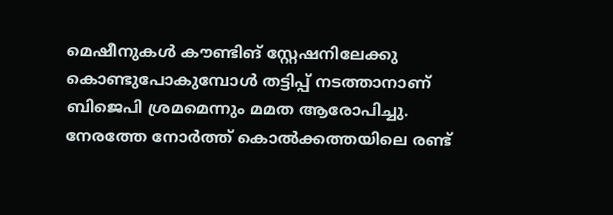മെഷീനുകൾ കൗണ്ടിങ് സ്റ്റേഷനിലേക്കു കൊണ്ടുപോകുമ്പോൾ തട്ടിപ്പ് നടത്താനാണ് ബിജെപി ശ്രമമെന്നും മമത ആരോപിച്ചു. നേരത്തേ നോർത്ത് കൊൽക്കത്തയിലെ രണ്ട്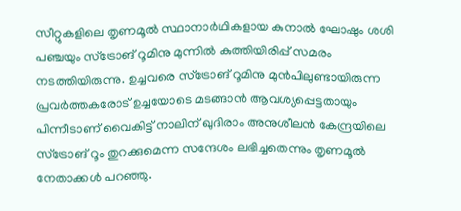സീറ്റുകളിലെ തൃണമൂൽ സ്ഥാനാർഥികളായ കുനാൽ ഘോഷും ശശി പഞ്ചയും സ്ട്രോങ് റൂമിനു മുന്നിൽ കുത്തിയിരിപ്പ് സമരം നടത്തിയിരുന്നു. ഉച്ചവരെ സ്ട്രോങ് റൂമിനു മുൻപിലുണ്ടായിരുന്ന പ്രവർത്തകരോട് ഉച്ചയോടെ മടങ്ങാൻ ആവശ്യപ്പെട്ടതായും പിന്നീടാണ് വൈകിട്ട് നാലിന് ഖുദിരാം അനുശീലൻ കേന്ദ്രയിലെ സ്ട്രോങ് റൂം തുറക്കുമെന്ന സന്ദേശം ലഭിച്ചതെന്നും തൃണമൂൽ നേതാക്കൾ പറഞ്ഞു.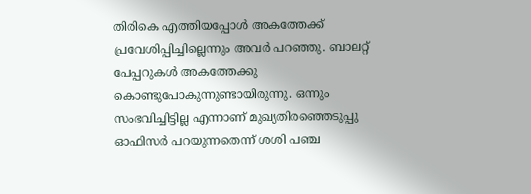തിരികെ എത്തിയപ്പോൾ അകത്തേക്ക് പ്രവേശിപ്പിച്ചില്ലെന്നും അവർ പറഞ്ഞു. ബാലറ്റ് പേപ്പറുകൾ അകത്തേക്കു കൊണ്ടുപോകുന്നുണ്ടായിരുന്നു. ഒന്നും സംഭവിച്ചിട്ടില്ല എന്നാണ് മുഖ്യതിരഞ്ഞെടുപ്പു ഓഫിസർ പറയുന്നതെന്ന് ശശി പഞ്ച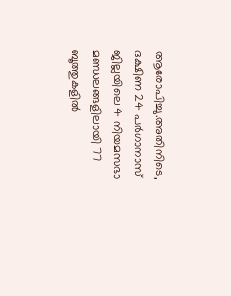ആരോപിച്ചു.അതിനിടെ, ദക്ഷിണ 24 പർഗാനാസ് ജില്ലയിലെ 4 നിയമസഭാ മണ്ഡലങ്ങളിലായി 77 ബൂത്തുകളിൽ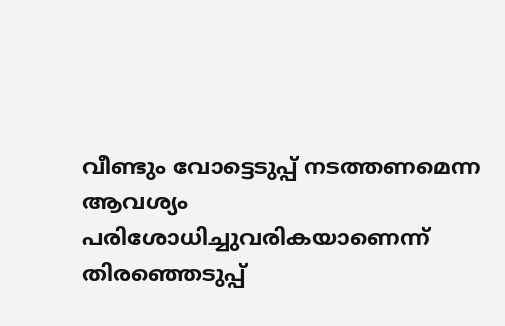വീണ്ടും വോട്ടെടുപ്പ് നടത്തണമെന്ന ആവശ്യം പരിശോധിച്ചുവരികയാണെന്ന് തിരഞ്ഞെടുപ്പ്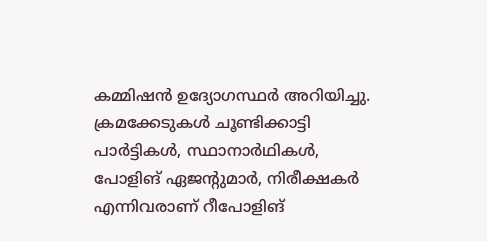കമ്മിഷൻ ഉദ്യോഗസ്ഥർ അറിയിച്ചു. ക്രമക്കേടുകൾ ചൂണ്ടിക്കാട്ടി പാർട്ടികൾ, സ്ഥാനാർഥികൾ, പോളിങ് ഏജന്റുമാർ, നിരീക്ഷകർ എന്നിവരാണ് റീപോളിങ്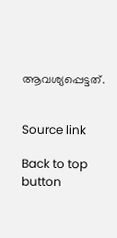ആവശ്യപ്പെട്ടത്.


Source link

Back to top button